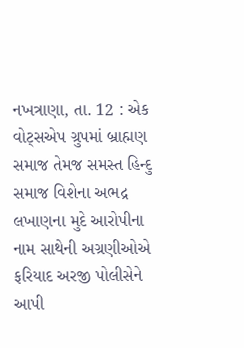નખત્રાણા, તા. 12 : એક વોટ્સએપ ગ્રુપમાં બ્રાહ્મણ
સમાજ તેમજ સમસ્ત હિન્દુ સમાજ વિશેના અભદ્ર લખાણના મુદે આરોપીના નામ સાથેની અગ્રણીઓએ
ફરિયાદ અરજી પોલીસેને આપી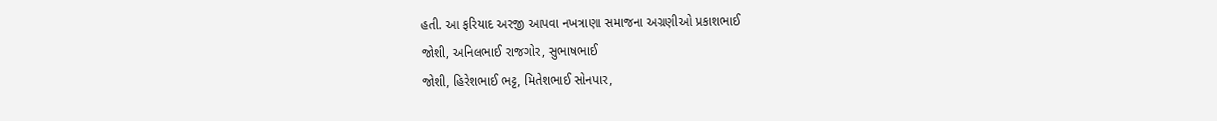હતી. આ ફરિયાદ અરજી આપવા નખત્રાણા સમાજના અગ્રણીઓ પ્રકાશભાઈ
જોશી, અનિલભાઈ રાજગોર, સુભાષભાઈ
જોશી, હિરેશભાઈ ભટ્ટ, મિતેશભાઈ સોનપાર,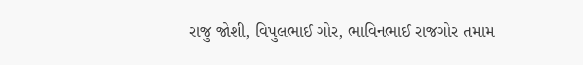રાજુ જોશી, વિપુલભાઈ ગોર, ભાવિનભાઈ રાજગોર તમામ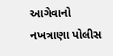આગેવાનો નખત્રાણા પોલીસ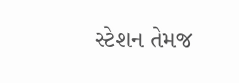સ્ટેશન તેમજ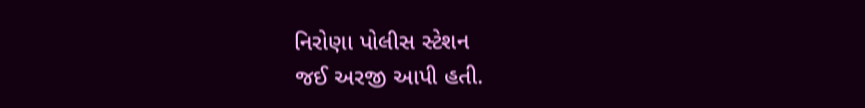નિરોણા પોલીસ સ્ટેશન
જઈ અરજી આપી હતી.